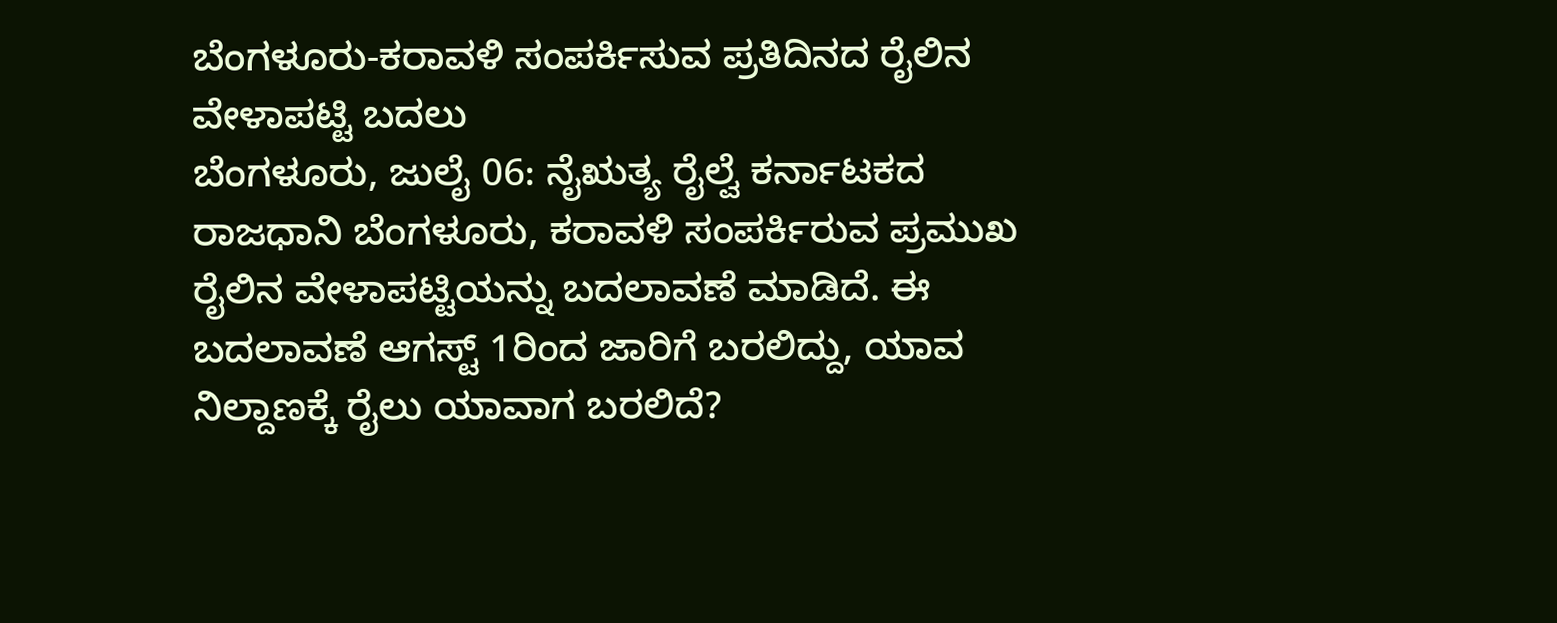ಬೆಂಗಳೂರು-ಕರಾವಳಿ ಸಂಪರ್ಕಿಸುವ ಪ್ರತಿದಿನದ ರೈಲಿನ ವೇಳಾಪಟ್ಟಿ ಬದಲು
ಬೆಂಗಳೂರು, ಜುಲೈ 06: ನೈಋತ್ಯ ರೈಲ್ವೆ ಕರ್ನಾಟಕದ ರಾಜಧಾನಿ ಬೆಂಗಳೂರು, ಕರಾವಳಿ ಸಂಪರ್ಕಿರುವ ಪ್ರಮುಖ ರೈಲಿನ ವೇಳಾಪಟ್ಟಿಯನ್ನು ಬದಲಾವಣೆ ಮಾಡಿದೆ. ಈ ಬದಲಾವಣೆ ಆಗಸ್ಟ್ 1ರಿಂದ ಜಾರಿಗೆ ಬರಲಿದ್ದು, ಯಾವ ನಿಲ್ದಾಣಕ್ಕೆ ರೈಲು ಯಾವಾಗ ಬರಲಿದೆ?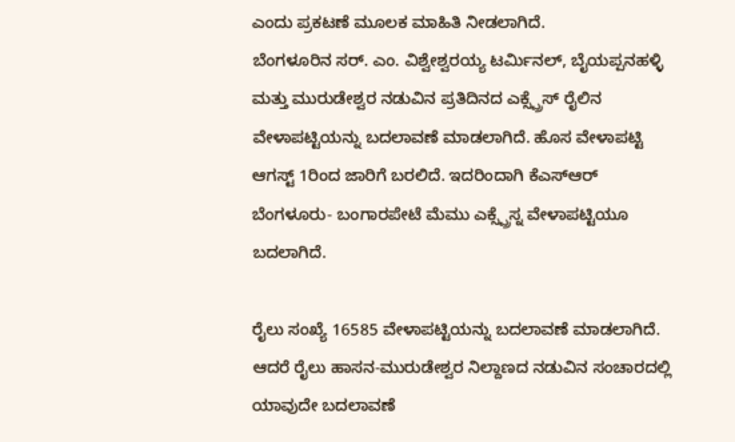ಎಂದು ಪ್ರಕಟಣೆ ಮೂಲಕ ಮಾಹಿತಿ ನೀಡಲಾಗಿದೆ.
ಬೆಂಗಳೂರಿನ ಸರ್. ಎಂ. ವಿಶ್ವೇಶ್ವರಯ್ಯ ಟರ್ಮಿನಲ್, ಬೈಯಪ್ಪನಹಳ್ಳಿ ಮತ್ತು ಮುರುಡೇಶ್ವರ ನಡುವಿನ ಪ್ರತಿದಿನದ ಎಕ್ಸ್ಪ್ರೆಸ್ ರೈಲಿನ ವೇಳಾಪಟ್ಟಿಯನ್ನು ಬದಲಾವಣೆ ಮಾಡಲಾಗಿದೆ. ಹೊಸ ವೇಳಾಪಟ್ಟಿ ಆಗಸ್ಟ್ 1ರಿಂದ ಜಾರಿಗೆ ಬರಲಿದೆ. ಇದರಿಂದಾಗಿ ಕೆಎಸ್ಆರ್ ಬೆಂಗಳೂರು- ಬಂಗಾರಪೇಟೆ ಮೆಮು ಎಕ್ಸ್ಪ್ರೆಸ್ನ ವೇಳಾಪಟ್ಟಿಯೂ ಬದಲಾಗಿದೆ.

ರೈಲು ಸಂಖ್ಯೆ 16585 ವೇಳಾಪಟ್ಟಿಯನ್ನು ಬದಲಾವಣೆ ಮಾಡಲಾಗಿದೆ. ಆದರೆ ರೈಲು ಹಾಸನ-ಮುರುಡೇಶ್ವರ ನಿಲ್ದಾಣದ ನಡುವಿನ ಸಂಚಾರದಲ್ಲಿ ಯಾವುದೇ ಬದಲಾವಣೆ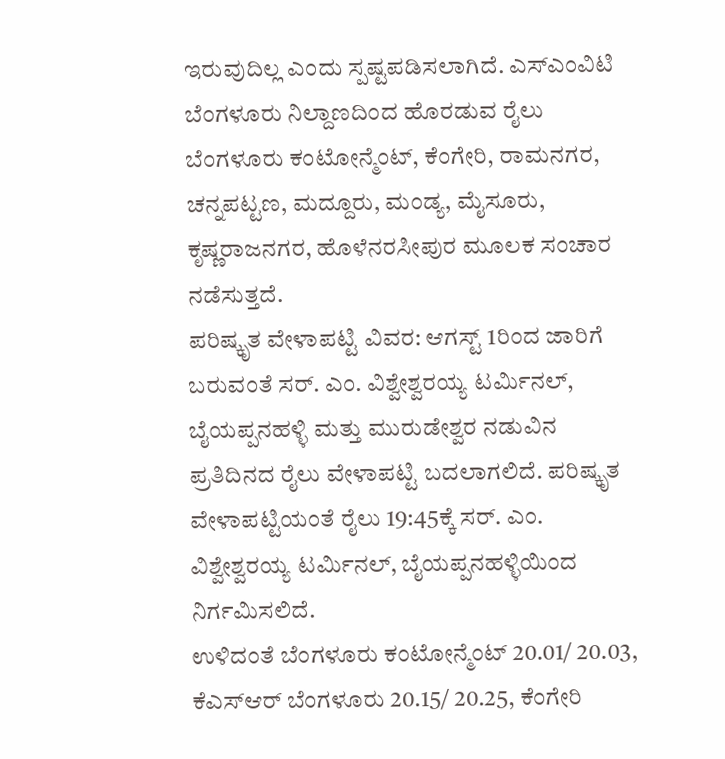ಇರುವುದಿಲ್ಲ ಎಂದು ಸ್ಪಷ್ಟಪಡಿಸಲಾಗಿದೆ. ಎಸ್ಎಂವಿಟಿ ಬೆಂಗಳೂರು ನಿಲ್ದಾಣದಿಂದ ಹೊರಡುವ ರೈಲು ಬೆಂಗಳೂರು ಕಂಟೋನ್ಮೆಂಟ್, ಕೆಂಗೇರಿ, ರಾಮನಗರ, ಚನ್ನಪಟ್ಟಣ, ಮದ್ದೂರು, ಮಂಡ್ಯ, ಮೈಸೂರು, ಕೃಷ್ಣರಾಜನಗರ, ಹೊಳೆನರಸೀಪುರ ಮೂಲಕ ಸಂಚಾರ ನಡೆಸುತ್ತದೆ.
ಪರಿಷ್ಕೃತ ವೇಳಾಪಟ್ಟಿ ವಿವರ: ಆಗಸ್ಟ್ 1ರಿಂದ ಜಾರಿಗೆ ಬರುವಂತೆ ಸರ್. ಎಂ. ವಿಶ್ವೇಶ್ವರಯ್ಯ ಟರ್ಮಿನಲ್, ಬೈಯಪ್ಪನಹಳ್ಳಿ ಮತ್ತು ಮುರುಡೇಶ್ವರ ನಡುವಿನ ಪ್ರತಿದಿನದ ರೈಲು ವೇಳಾಪಟ್ಟಿ ಬದಲಾಗಲಿದೆ. ಪರಿಷ್ಕೃತ ವೇಳಾಪಟ್ಟಿಯಂತೆ ರೈಲು 19:45ಕ್ಕೆ ಸರ್. ಎಂ. ವಿಶ್ವೇಶ್ವರಯ್ಯ ಟರ್ಮಿನಲ್, ಬೈಯಪ್ಪನಹಳ್ಳಿಯಿಂದ ನಿರ್ಗಮಿಸಲಿದೆ.
ಉಳಿದಂತೆ ಬೆಂಗಳೂರು ಕಂಟೋನ್ಮೆಂಟ್ 20.01/ 20.03, ಕೆಎಸ್ಆರ್ ಬೆಂಗಳೂರು 20.15/ 20.25, ಕೆಂಗೇರಿ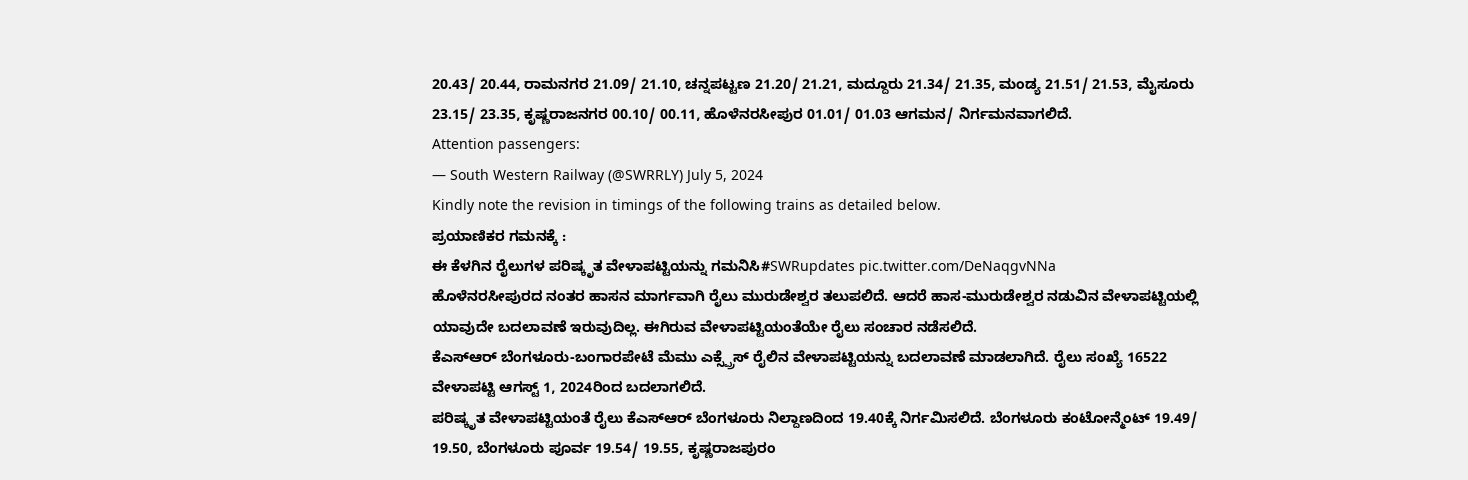20.43/ 20.44, ರಾಮನಗರ 21.09/ 21.10, ಚನ್ನಪಟ್ಟಣ 21.20/ 21.21, ಮದ್ದೂರು 21.34/ 21.35, ಮಂಡ್ಯ 21.51/ 21.53, ಮೈಸೂರು 23.15/ 23.35, ಕೃಷ್ಣರಾಜನಗರ 00.10/ 00.11, ಹೊಳೆನರಸೀಪುರ 01.01/ 01.03 ಆಗಮನ/ ನಿರ್ಗಮನವಾಗಲಿದೆ.
Attention passengers:
— South Western Railway (@SWRRLY) July 5, 2024
Kindly note the revision in timings of the following trains as detailed below.
ಪ್ರಯಾಣಿಕರ ಗಮನಕ್ಕೆ :
ಈ ಕೆಳಗಿನ ರೈಲುಗಳ ಪರಿಷ್ಕೃತ ವೇಳಾಪಟ್ಟಿಯನ್ನು ಗಮನಿಸಿ#SWRupdates pic.twitter.com/DeNaqgvNNa
ಹೊಳೆನರಸೀಪುರದ ನಂತರ ಹಾಸನ ಮಾರ್ಗವಾಗಿ ರೈಲು ಮುರುಡೇಶ್ವರ ತಲುಪಲಿದೆ. ಆದರೆ ಹಾಸ-ಮುರುಡೇಶ್ವರ ನಡುವಿನ ವೇಳಾಪಟ್ಟಿಯಲ್ಲಿ ಯಾವುದೇ ಬದಲಾವಣೆ ಇರುವುದಿಲ್ಲ. ಈಗಿರುವ ವೇಳಾಪಟ್ಟಿಯಂತೆಯೇ ರೈಲು ಸಂಚಾರ ನಡೆಸಲಿದೆ.
ಕೆಎಸ್ಆರ್ ಬೆಂಗಳೂರು-ಬಂಗಾರಪೇಟೆ ಮೆಮು ಎಕ್ಸ್ಪ್ರೆಸ್ ರೈಲಿನ ವೇಳಾಪಟ್ಟಿಯನ್ನು ಬದಲಾವಣೆ ಮಾಡಲಾಗಿದೆ. ರೈಲು ಸಂಖ್ಯೆ 16522 ವೇಳಾಪಟ್ಟಿ ಆಗಸ್ಟ್ 1, 2024ರಿಂದ ಬದಲಾಗಲಿದೆ.
ಪರಿಷ್ಕೃತ ವೇಳಾಪಟ್ಟಿಯಂತೆ ರೈಲು ಕೆಎಸ್ಆರ್ ಬೆಂಗಳೂರು ನಿಲ್ದಾಣದಿಂದ 19.40ಕ್ಕೆ ನಿರ್ಗಮಿಸಲಿದೆ. ಬೆಂಗಳೂರು ಕಂಟೋನ್ಮೆಂಟ್ 19.49/ 19.50, ಬೆಂಗಳೂರು ಪೂರ್ವ 19.54/ 19.55, ಕೃಷ್ಣರಾಜಪುರಂ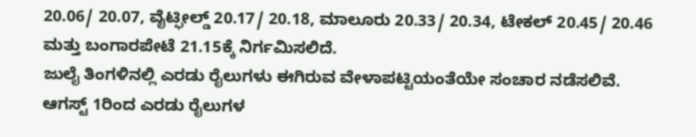20.06/ 20.07, ವೈಟ್ಫೀಲ್ಡ್ 20.17/ 20.18, ಮಾಲೂರು 20.33/ 20.34, ಟೇಕಲ್ 20.45/ 20.46 ಮತ್ತು ಬಂಗಾರಪೇಟೆ 21.15ಕ್ಕೆ ನಿರ್ಗಮಿಸಲಿದೆ.
ಜುಲೈ ತಿಂಗಳಿನಲ್ಲಿ ಎರಡು ರೈಲುಗಳು ಈಗಿರುವ ವೇಳಾಪಟ್ಟಿಯಂತೆಯೇ ಸಂಚಾರ ನಡೆಸಲಿವೆ. ಆಗಸ್ಟ್ 1ರಿಂದ ಎರಡು ರೈಲುಗಳ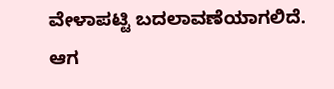ವೇಳಾಪಟ್ಟಿ ಬದಲಾವಣೆಯಾಗಲಿದೆ. ಆಗ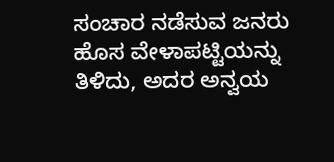ಸಂಚಾರ ನಡೆಸುವ ಜನರು ಹೊಸ ವೇಳಾಪಟ್ಟಿಯನ್ನು ತಿಳಿದು, ಅದರ ಅನ್ವಯ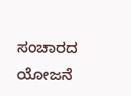ಸಂಚಾರದ ಯೋಜನೆ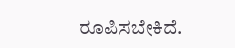ರೂಪಿಸಬೇಕಿದೆ.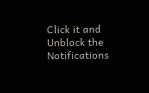Click it and Unblock the Notifications